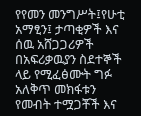የየመን መንግሥት፤የሁቲ አማፂን፤ ታጣቂዎች እና ሰዉ አሸጋጋሪዎች በአፍሪቃዉያን ስደተኞች ላይ የሚፈፅሙት ግፉ አለቅጥ መክፋቱን የመብት ተሟጋቾች እና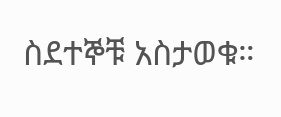ስደተኞቹ አስታወቁ።